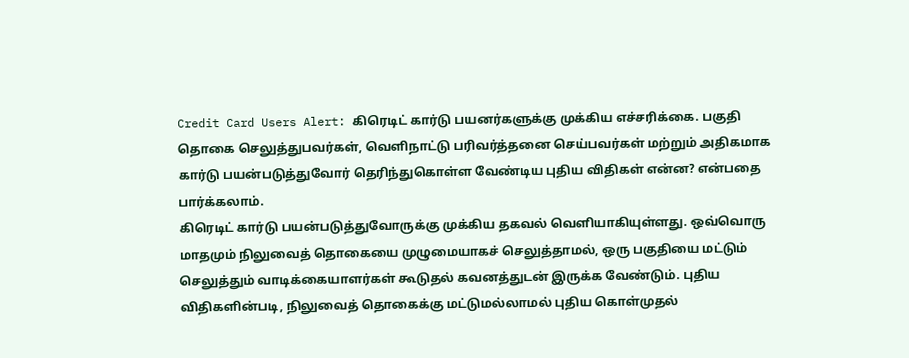Credit Card Users Alert: கிரெடிட் கார்டு பயனர்களுக்கு முக்கிய எச்சரிக்கை. பகுதி தொகை செலுத்துபவர்கள், வெளிநாட்டு பரிவர்த்தனை செய்பவர்கள் மற்றும் அதிகமாக கார்டு பயன்படுத்துவோர் தெரிந்துகொள்ள வேண்டிய புதிய விதிகள் என்ன? என்பதை பார்க்கலாம்.
கிரெடிட் கார்டு பயன்படுத்துவோருக்கு முக்கிய தகவல் வெளியாகியுள்ளது. ஒவ்வொரு மாதமும் நிலுவைத் தொகையை முழுமையாகச் செலுத்தாமல், ஒரு பகுதியை மட்டும் செலுத்தும் வாடிக்கையாளர்கள் கூடுதல் கவனத்துடன் இருக்க வேண்டும். புதிய விதிகளின்படி, நிலுவைத் தொகைக்கு மட்டுமல்லாமல் புதிய கொள்முதல்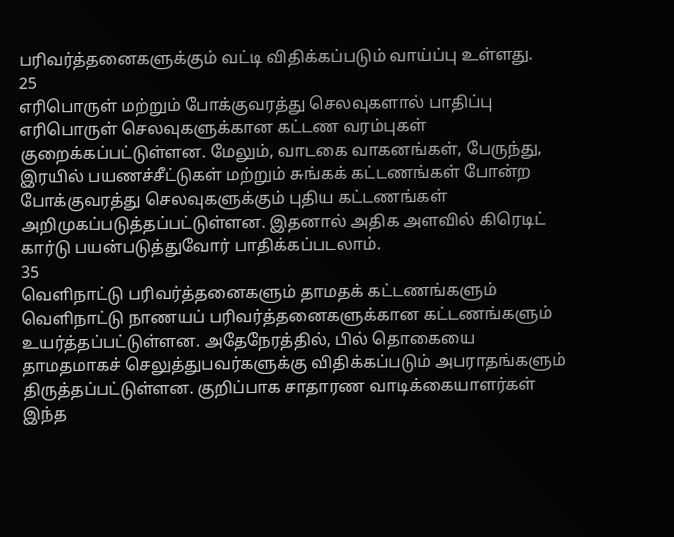பரிவர்த்தனைகளுக்கும் வட்டி விதிக்கப்படும் வாய்ப்பு உள்ளது.
25
எரிபொருள் மற்றும் போக்குவரத்து செலவுகளால் பாதிப்பு
எரிபொருள் செலவுகளுக்கான கட்டண வரம்புகள் குறைக்கப்பட்டுள்ளன. மேலும், வாடகை வாகனங்கள், பேருந்து, இரயில் பயணச்சீட்டுகள் மற்றும் சுங்கக் கட்டணங்கள் போன்ற போக்குவரத்து செலவுகளுக்கும் புதிய கட்டணங்கள் அறிமுகப்படுத்தப்பட்டுள்ளன. இதனால் அதிக அளவில் கிரெடிட் கார்டு பயன்படுத்துவோர் பாதிக்கப்படலாம்.
35
வெளிநாட்டு பரிவர்த்தனைகளும் தாமதக் கட்டணங்களும்
வெளிநாட்டு நாணயப் பரிவர்த்தனைகளுக்கான கட்டணங்களும் உயர்த்தப்பட்டுள்ளன. அதேநேரத்தில், பில் தொகையை தாமதமாகச் செலுத்துபவர்களுக்கு விதிக்கப்படும் அபராதங்களும் திருத்தப்பட்டுள்ளன. குறிப்பாக சாதாரண வாடிக்கையாளர்கள் இந்த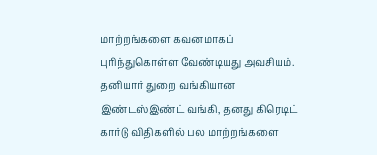மாற்றங்களை கவனமாகப் புரிந்துகொள்ள வேண்டியது அவசியம்.
தனியார் துறை வங்கியான இண்டஸ்இண்ட் வங்கி, தனது கிரெடிட் கார்டு விதிகளில் பல மாற்றங்களை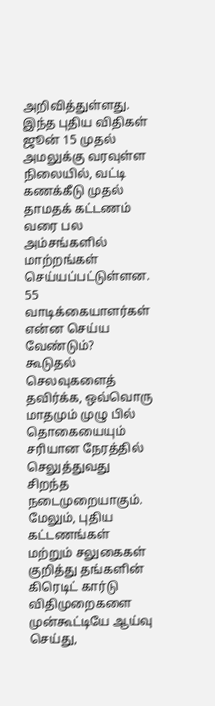அறிவித்துள்ளது. இந்த புதிய விதிகள் ஜூன் 15 முதல் அமலுக்கு வரவுள்ள நிலையில், வட்டி கணக்கீடு முதல் தாமதக் கட்டணம் வரை பல அம்சங்களில் மாற்றங்கள் செய்யப்பட்டுள்ளன.
55
வாடிக்கையாளர்கள் என்ன செய்ய வேண்டும்?
கூடுதல் செலவுகளைத் தவிர்க்க, ஒவ்வொரு மாதமும் முழு பில் தொகையையும் சரியான நேரத்தில் செலுத்துவது சிறந்த நடைமுறையாகும். மேலும், புதிய கட்டணங்கள் மற்றும் சலுகைகள் குறித்து தங்களின் கிரெடிட் கார்டு விதிமுறைகளை முன்கூட்டியே ஆய்வு செய்து,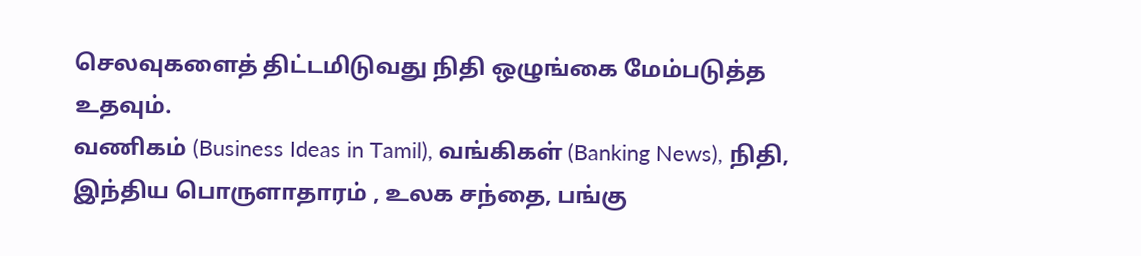செலவுகளைத் திட்டமிடுவது நிதி ஒழுங்கை மேம்படுத்த உதவும்.
வணிகம் (Business Ideas in Tamil), வங்கிகள் (Banking News), நிதி, இந்திய பொருளாதாரம் , உலக சந்தை, பங்கு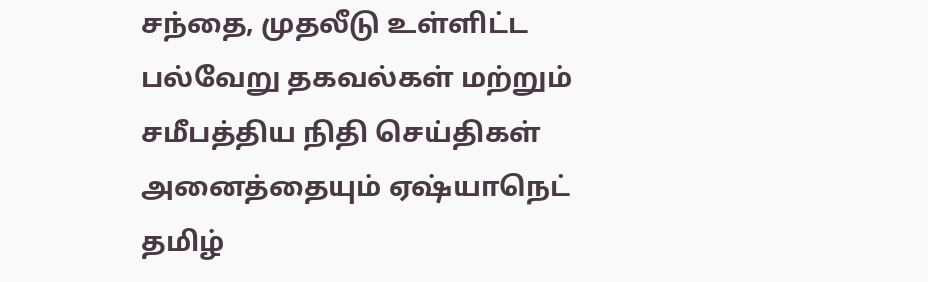சந்தை, முதலீடு உள்ளிட்ட பல்வேறு தகவல்கள் மற்றும் சமீபத்திய நிதி செய்திகள் அனைத்தையும் ஏஷ்யாநெட் தமிழ்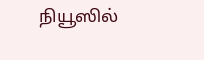நியூஸில்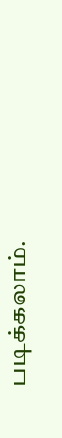படிக்கலாம்.